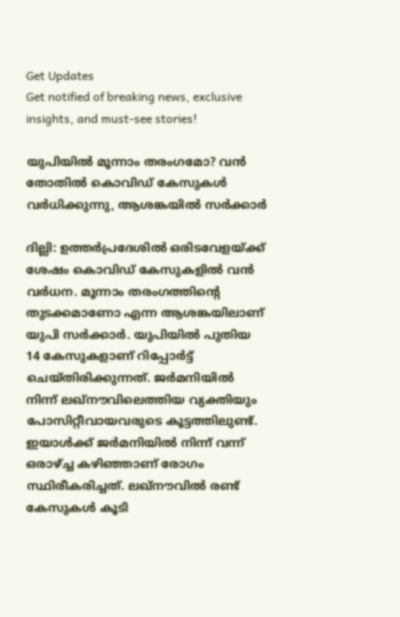Get Updates
Get notified of breaking news, exclusive insights, and must-see stories!

യുപിയില്‍ മൂന്നാം തരംഗമോ? വന്‍ തോതില്‍ കൊവിഡ് കേസുകള്‍ വര്‍ധിക്കുന്നു, ആശങ്കയില്‍ സര്‍ക്കാര്‍

ദില്ലി: ഉത്തര്‍പ്രദേശില്‍ ഒരിടവേളയ്ക്ക് ശേഷം കൊവിഡ് കേസുകളില്‍ വന്‍ വര്‍ധന. മൂന്നാം തരംഗത്തിന്റെ തുടക്കമാണോ എന്ന ആശങ്കയിലാണ് യുപി സര്‍ക്കാര്‍. യുപിയില്‍ പുതിയ 14 കേസുകളാണ് റിപ്പോര്‍ട്ട് ചെയ്തിരിക്കുന്നത്. ജര്‍മനിയില്‍ നിന്ന് ലഖ്‌നൗവിലെത്തിയ വ്യക്തിയും പോസിറ്റീവായവരുടെ കൂട്ടത്തിലുണ്ട്. ഇയാള്‍ക്ക് ജര്‍മനിയില്‍ നിന്ന് വന്ന് ഒരാഴ്ച്ച കഴിഞ്ഞാണ് രോഗം സ്ഥിരീകരിച്ചത്. ലഖ്‌നൗവില്‍ രണ്ട് കേസുകള്‍ കൂടി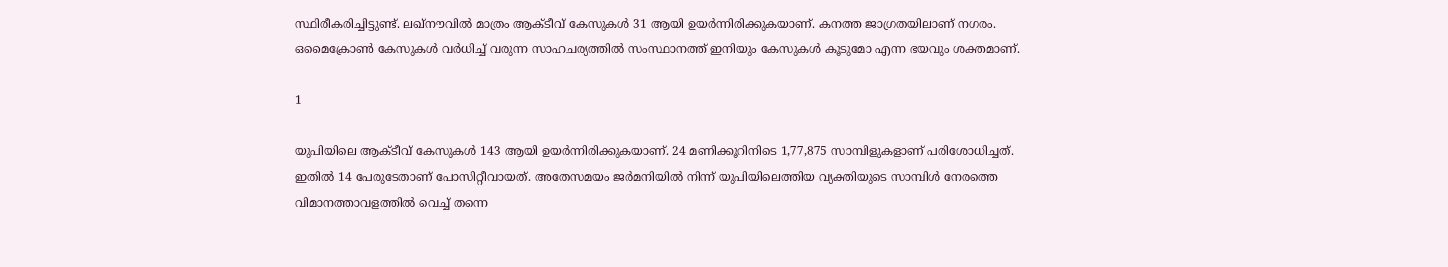സ്ഥിരീകരിച്ചിട്ടുണ്ട്. ലഖ്‌നൗവില്‍ മാത്രം ആക്ടീവ് കേസുകള്‍ 31 ആയി ഉയര്‍ന്നിരിക്കുകയാണ്. കനത്ത ജാഗ്രതയിലാണ് നഗരം. ഒമൈക്രോണ്‍ കേസുകള്‍ വര്‍ധിച്ച് വരുന്ന സാഹചര്യത്തില്‍ സംസ്ഥാനത്ത് ഇനിയും കേസുകള്‍ കൂടുമോ എന്ന ഭയവും ശക്തമാണ്.

1

യുപിയിലെ ആക്ടീവ് കേസുകള്‍ 143 ആയി ഉയര്‍ന്നിരിക്കുകയാണ്. 24 മണിക്കൂറിനിടെ 1,77,875 സാമ്പിളുകളാണ് പരിശോധിച്ചത്. ഇതില്‍ 14 പേരുടേതാണ് പോസിറ്റീവായത്. അതേസമയം ജര്‍മനിയില്‍ നിന്ന് യുപിയിലെത്തിയ വ്യക്തിയുടെ സാമ്പിള്‍ നേരത്തെ വിമാനത്താവളത്തില്‍ വെച്ച് തന്നെ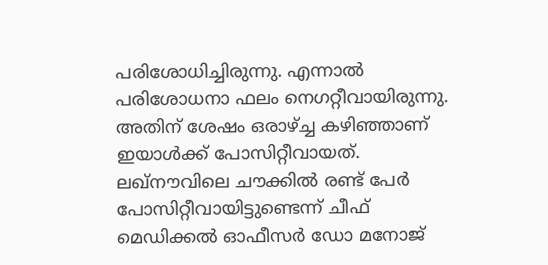പരിശോധിച്ചിരുന്നു. എന്നാല്‍ പരിശോധനാ ഫലം നെഗറ്റീവായിരുന്നു. അതിന് ശേഷം ഒരാഴ്ച്ച കഴിഞ്ഞാണ് ഇയാള്‍ക്ക് പോസിറ്റീവായത്. ലഖ്‌നൗവിലെ ചൗക്കില്‍ രണ്ട് പേര്‍ പോസിറ്റീവായിട്ടുണ്ടെന്ന് ചീഫ് മെഡിക്കല്‍ ഓഫീസര്‍ ഡോ മനോജ്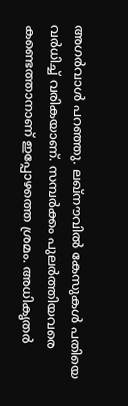അഗര്‍വാള്‍ പറഞ്ഞു. ലഖ്‌നൗവില്‍ കേസുകള്‍ പതിയെ വര്‍ധിച്ച് വരികയാണ്. സമ്പര്‍ക്കം പുലര്‍ത്തിയവരെ കണ്ടെത്താനാണ് ഇപ്പോഴത്തെ ശ്രമം. അധികൃതര്‍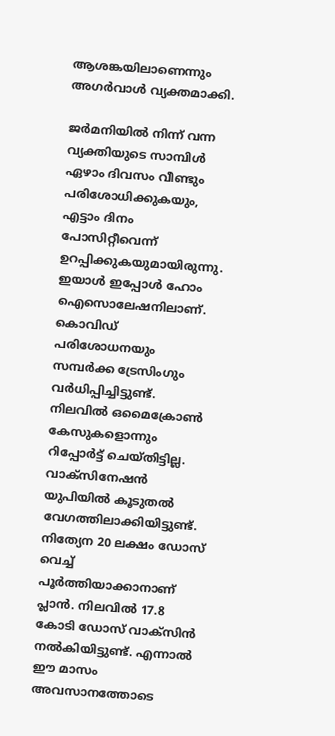ആശങ്കയിലാണെന്നും അഗര്‍വാള്‍ വ്യക്തമാക്കി.

ജര്‍മനിയില്‍ നിന്ന് വന്ന വ്യക്തിയുടെ സാമ്പിള്‍ ഏഴാം ദിവസം വീണ്ടും പരിശോധിക്കുകയും, എട്ടാം ദിനം പോസിറ്റീവെന്ന് ഉറപ്പിക്കുകയുമായിരുന്നു. ഇയാള്‍ ഇപ്പോള്‍ ഹോം ഐസൊലേഷനിലാണ്. കൊവിഡ് പരിശോധനയും സമ്പര്‍ക്ക ട്രേസിംഗും വര്‍ധിപ്പിച്ചിട്ടുണ്ട്. നിലവില്‍ ഒമൈക്രോണ്‍ കേസുകളൊന്നും റിപ്പോര്‍ട്ട് ചെയ്തിട്ടില്ല. വാക്‌സിനേഷന്‍ യുപിയില്‍ കൂടുതല്‍ വേഗത്തിലാക്കിയിട്ടുണ്ട്. നിത്യേന 20 ലക്ഷം ഡോസ് വെച്ച് പൂര്‍ത്തിയാക്കാനാണ് പ്ലാന്‍. നിലവില്‍ 17.8 കോടി ഡോസ് വാക്‌സിന്‍ നല്‍കിയിട്ടുണ്ട്. എന്നാല്‍ ഈ മാസം അവസാനത്തോടെ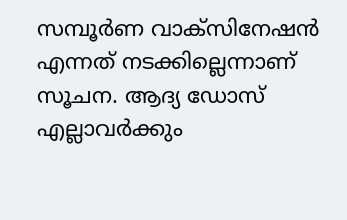സമ്പൂര്‍ണ വാക്‌സിനേഷന്‍ എന്നത് നടക്കില്ലെന്നാണ് സൂചന. ആദ്യ ഡോസ് എല്ലാവര്‍ക്കും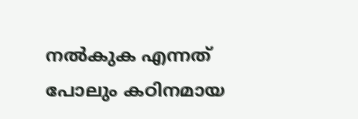നല്‍കുക എന്നത് പോലും കഠിനമായ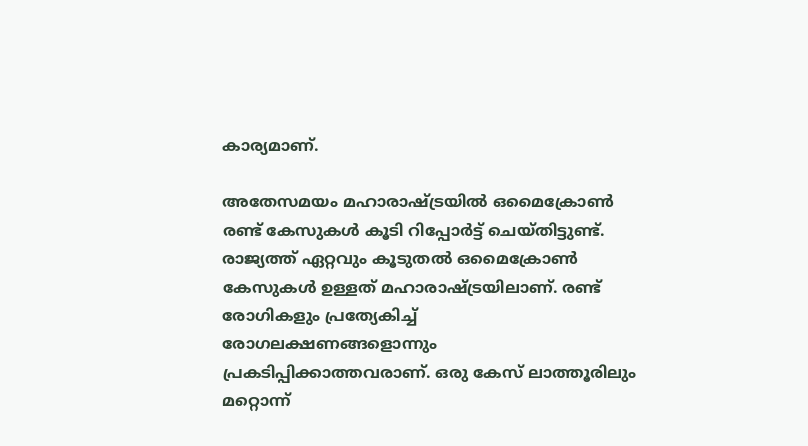കാര്യമാണ്.

അതേസമയം മഹാരാഷ്ട്രയില്‍ ഒമൈക്രോണ്‍ രണ്ട് കേസുകള്‍ കൂടി റിപ്പോര്‍ട്ട് ചെയ്തിട്ടുണ്ട്. രാജ്യത്ത് ഏറ്റവും കൂടുതല്‍ ഒമൈക്രോണ്‍ കേസുകള്‍ ഉള്ളത് മഹാരാഷ്ട്രയിലാണ്. രണ്ട് രോഗികളും പ്രത്യേകിച്ച് രോഗലക്ഷണങ്ങളൊന്നും പ്രകടിപ്പിക്കാത്തവരാണ്. ഒരു കേസ് ലാത്തൂരിലും മറ്റൊന്ന്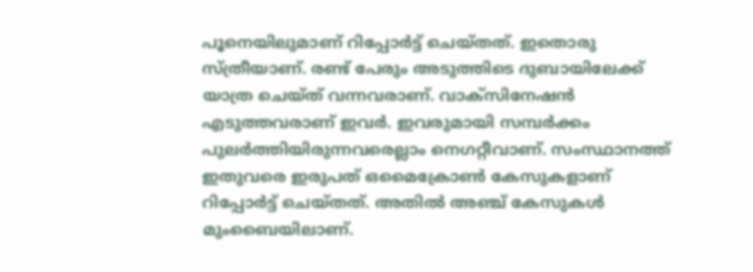പൂനെയിലുമാണ് റിപ്പോര്‍ട്ട് ചെയ്തത്. ഇതൊരു സ്ത്രീയാണ്. രണ്ട് പേരും അടുത്തിടെ ദുബായിലേക്ക് യാത്ര ചെയ്ത് വന്നവരാണ്. വാക്‌സിനേഷന്‍ എടുത്തവരാണ് ഇവര്‍. ഇവരുമായി സമ്പര്‍ക്കം പുലര്‍ത്തിയിരുന്നവരെല്ലാം നെഗറ്റീവാണ്. സംസ്ഥാനത്ത് ഇതുവരെ ഇരുപത് ഒമൈക്രോണ്‍ കേസുകളാണ് റിപ്പോര്‍ട്ട് ചെയ്തത്. അതില്‍ അഞ്ച് കേസുകള്‍ മുംബൈയിലാണ്.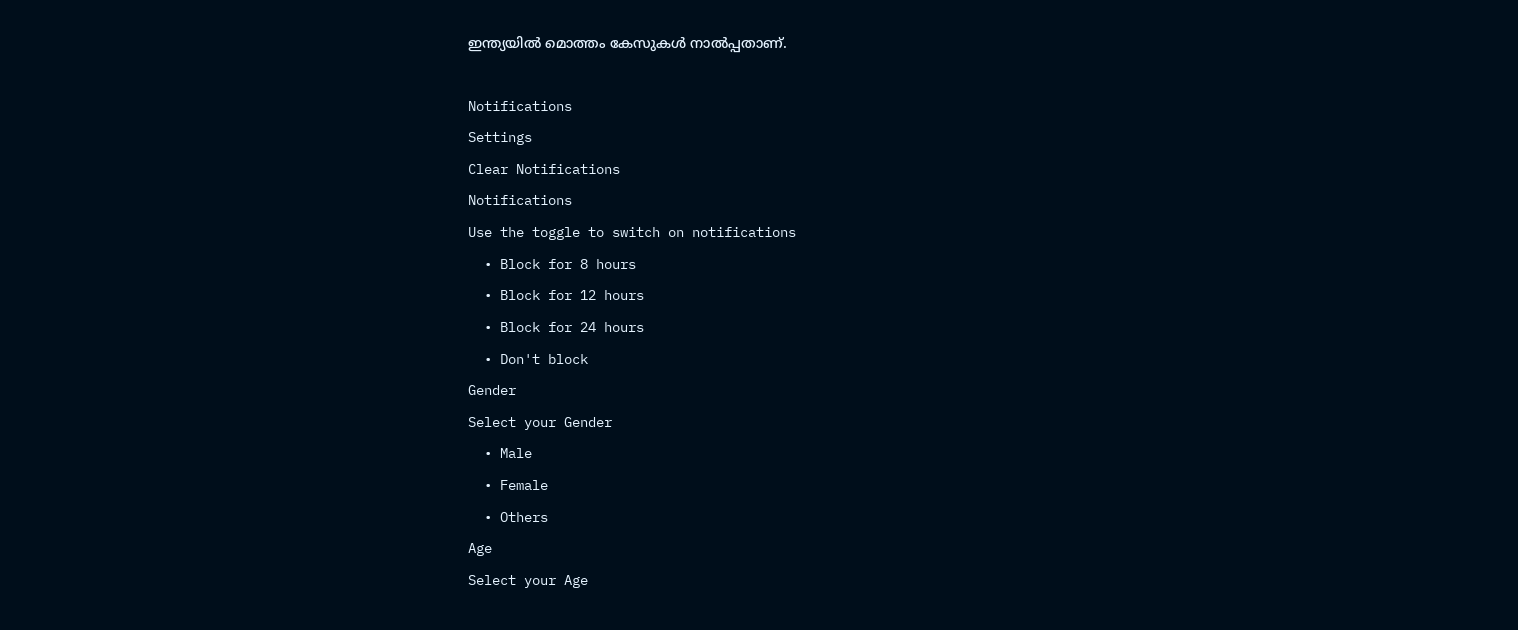ഇന്ത്യയില്‍ മൊത്തം കേസുകള്‍ നാല്‍പ്പതാണ്.

Notifications
Settings
Clear Notifications
Notifications
Use the toggle to switch on notifications
  • Block for 8 hours
  • Block for 12 hours
  • Block for 24 hours
  • Don't block
Gender
Select your Gender
  • Male
  • Female
  • Others
Age
Select your Age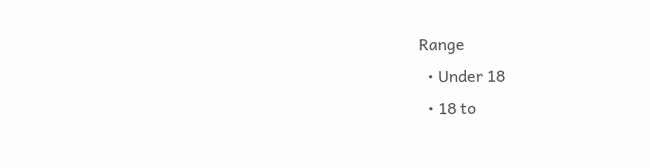Range
  • Under 18
  • 18 to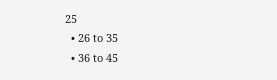25
  • 26 to 35
  • 36 to 45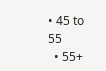• 45 to 55
  • 55+